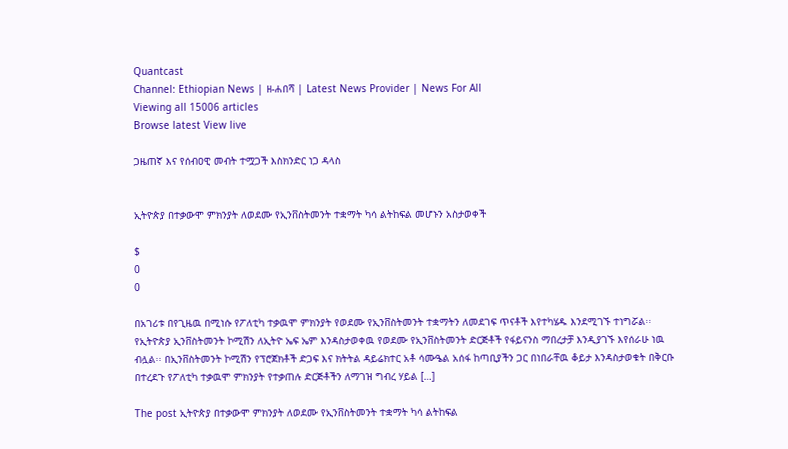Quantcast
Channel: Ethiopian News | ዘ-ሐበሻ | Latest News Provider | News For All
Viewing all 15006 articles
Browse latest View live

ጋዜጠኛ እና የሰብዐዊ መብት ተሟጋች እስክንድር ነጋ ዳላስ


ኢትዮጵያ በተቃውሞ ምክንያት ለወደሙ የኢንቨስትመንት ተቋማት ካሳ ልትከፍል መሆኑን አስታወቀች

$
0
0

በአገሪቱ በየጊዜዉ በሚነሱ የፖለቲካ ተቃዉሞ ምክንያት የወደሙ የኢንቨስትመንት ተቋማትን ለመደገፍ ጥናቶች እየተካሄዱ እንደሚገኙ ተነግሯል፡፡ የኢትዮጵያ ኢንቨስትመንት ኮሚሽን ለኢትዮ ኤፍ ኤም እንዳስታወቀዉ የወደሙ የኢንቨስትመንት ድርጅቶች የፋይናንስ ማበረታቻ እንዲያገኙ እየሰራሁ ነዉ ብሏል፡፡ በኢንቨስትመንት ኮሚሽን የፕሮጀክቶች ድጋፍ እና ክትትል ዳይሬክተር አቶ ሳሙዔል አሰፋ ከጣቢያችን ጋር በነበራቸዉ ቆይታ እንዳስታወቁት በቅርቡ በተረደጉ የፖለቲካ ተቃዉሞ ምክንያት የተቃጠሉ ድርጅቶችን ለማገዝ ግብረ ሃይል […]

The post ኢትዮጵያ በተቃውሞ ምክንያት ለወደሙ የኢንቨስትመንት ተቋማት ካሳ ልትከፍል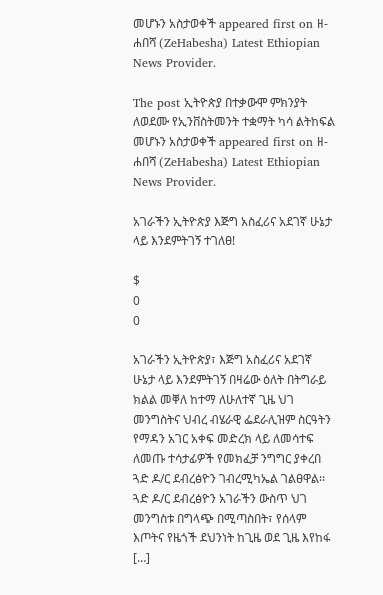መሆኑን አስታወቀች appeared first on ዘ-ሐበሻ (ZeHabesha) Latest Ethiopian News Provider.

The post ኢትዮጵያ በተቃውሞ ምክንያት ለወደሙ የኢንቨስትመንት ተቋማት ካሳ ልትከፍል መሆኑን አስታወቀች appeared first on ዘ-ሐበሻ (ZeHabesha) Latest Ethiopian News Provider.

አገራችን ኢትዮጵያ እጅግ አስፈሪና አደገኛ ሁኔታ ላይ እንደምትገኝ ተገለፀ!

$
0
0

አገራችን ኢትዮጵያ፣ እጅግ አስፈሪና አደገኛ ሁኔታ ላይ እንደምትገኝ በዛሬው ዕለት በትግራይ ክልል መቐለ ከተማ ለሁለተኛ ጊዜ ህገ መንግስትና ህብረ ብሄራዊ ፌደራሊዝም ስርዓትን የማዳን አገር አቀፍ መድረክ ላይ ለመሳተፍ ለመጡ ተሳታፊዎች የመክፈቻ ንግግር ያቀረበ ጓድ ዶ/ር ደብረፅዮን ገብረሚካኤል ገልፀዋል፡፡ ጓድ ዶ/ር ደብረፅዮን አገራችን ውስጥ ህገ መንግስቱ በግላጭ በሚጣስበት፣ የሰላም እጦትና የዜጎች ደህንነት ከጊዜ ወደ ጊዜ እየከፋ […]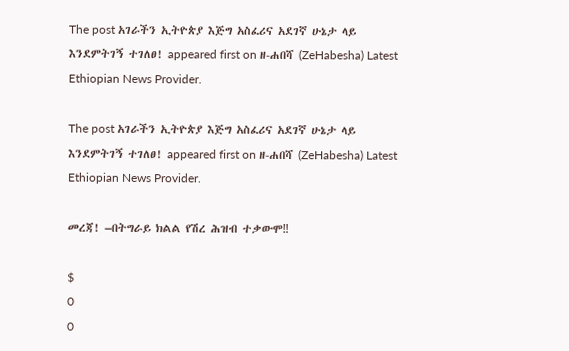The post አገራችን ኢትዮጵያ እጅግ አስፈሪና አደገኛ ሁኔታ ላይ እንደምትገኝ ተገለፀ! appeared first on ዘ-ሐበሻ (ZeHabesha) Latest Ethiopian News Provider.

The post አገራችን ኢትዮጵያ እጅግ አስፈሪና አደገኛ ሁኔታ ላይ እንደምትገኝ ተገለፀ! appeared first on ዘ-ሐበሻ (ZeHabesha) Latest Ethiopian News Provider.

መረጃ! –በትግራይ ክልል የሽረ ሕዝብ ተቃውሞ‼

$
0
0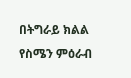በትግራይ ክልል የስሜን ምዕራብ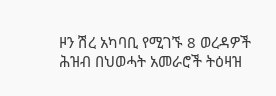ዞን ሽረ አካባቢ የሚገኙ 8 ወረዳዎች ሕዝብ በህወሓት አመራሮች ትዕዛዝ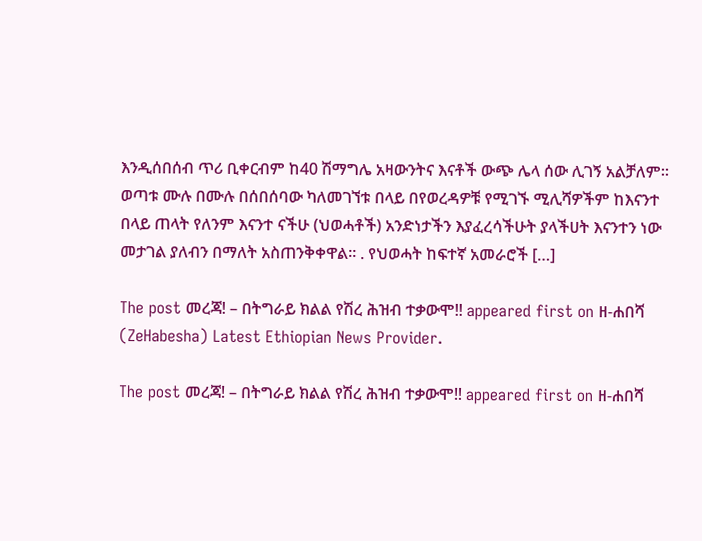እንዲሰበሰብ ጥሪ ቢቀርብም ከ40 ሽማግሌ አዛውንትና እናቶች ውጭ ሌላ ሰው ሊገኝ አልቻለም። ወጣቱ ሙሉ በሙሉ በሰበሰባው ካለመገኘቱ በላይ በየወረዳዎቹ የሚገኙ ሚሊሻዎችም ከእናንተ በላይ ጠላት የለንም እናንተ ናችሁ (ህወሓቶች) አንድነታችን እያፈረሳችሁት ያላችሀት እናንተን ነው መታገል ያለብን በማለት አስጠንቅቀዋል። . የህወሓት ከፍተኛ አመራሮች […]

The post መረጃ! – በትግራይ ክልል የሽረ ሕዝብ ተቃውሞ‼ appeared first on ዘ-ሐበሻ (ZeHabesha) Latest Ethiopian News Provider.

The post መረጃ! – በትግራይ ክልል የሽረ ሕዝብ ተቃውሞ‼ appeared first on ዘ-ሐበሻ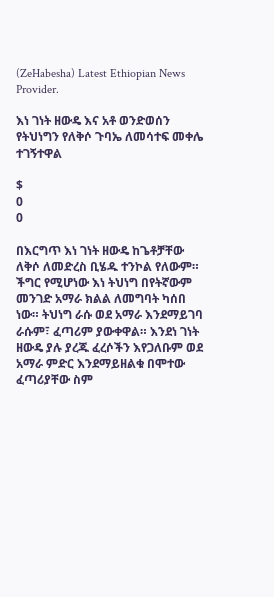(ZeHabesha) Latest Ethiopian News Provider.

እነ ገነት ዘውዴ እና አቶ ወንድወሰን የትህነግን የለቅሶ ጉባኤ ለመሳተፍ መቀሌ ተገኝተዋል

$
0
0

በእርግጥ እነ ገነት ዘውዴ ከጌቶቻቸው ለቅሶ ለመድረስ ቢሄዱ ተንኮል የለውም። ችግር የሚሆነው እነ ትህነግ በየትኛውም መንገድ አማራ ክልል ለመግባት ካሰበ ነው። ትህነግ ራሱ ወደ አማራ እንደማይገባ ራሱም፣ ፈጣሪም ያውቀዋል። እንደነ ገነት ዘውዴ ያሉ ያረጁ ፈረሶችን እየጋለቡም ወደ አማራ ምድር እንደማይዘልቁ በሞተው ፈጣሪያቸው ስም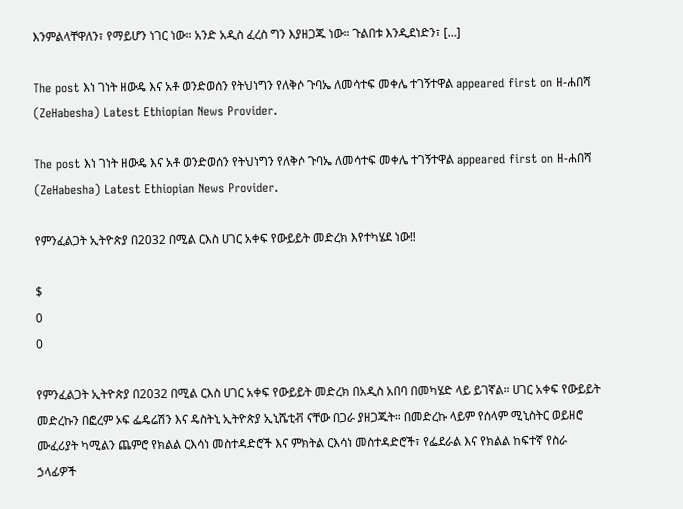እንምልላቸዋለን፣ የማይሆን ነገር ነው። አንድ አዲስ ፈረስ ግን እያዘጋጁ ነው። ጉልበቱ እንዲደነድን፣ […]

The post እነ ገነት ዘውዴ እና አቶ ወንድወሰን የትህነግን የለቅሶ ጉባኤ ለመሳተፍ መቀሌ ተገኝተዋል appeared first on ዘ-ሐበሻ (ZeHabesha) Latest Ethiopian News Provider.

The post እነ ገነት ዘውዴ እና አቶ ወንድወሰን የትህነግን የለቅሶ ጉባኤ ለመሳተፍ መቀሌ ተገኝተዋል appeared first on ዘ-ሐበሻ (ZeHabesha) Latest Ethiopian News Provider.

የምንፈልጋት ኢትዮጵያ በ2032 በሚል ርእስ ሀገር አቀፍ የውይይት መድረክ እየተካሄደ ነው‼

$
0
0

የምንፈልጋት ኢትዮጵያ በ2032 በሚል ርእስ ሀገር አቀፍ የውይይት መድረክ በአዲስ አበባ በመካሄድ ላይ ይገኛል። ሀገር አቀፍ የውይይት መድረኩን በፎረም ኦፍ ፌዴሬሽን እና ዴስትኒ ኢትዮጵያ ኢኒሼቲቭ ናቸው በጋራ ያዘጋጁት። በመድረኩ ላይም የሰላም ሚኒስትር ወይዘሮ ሙፈሪያት ካሚልን ጨምሮ የክልል ርእሳነ መስተዳድሮች እና ምክትል ርእሳነ መስተዳድሮች፣ የፌደራል እና የክልል ከፍተኛ የስራ ኃላፊዎች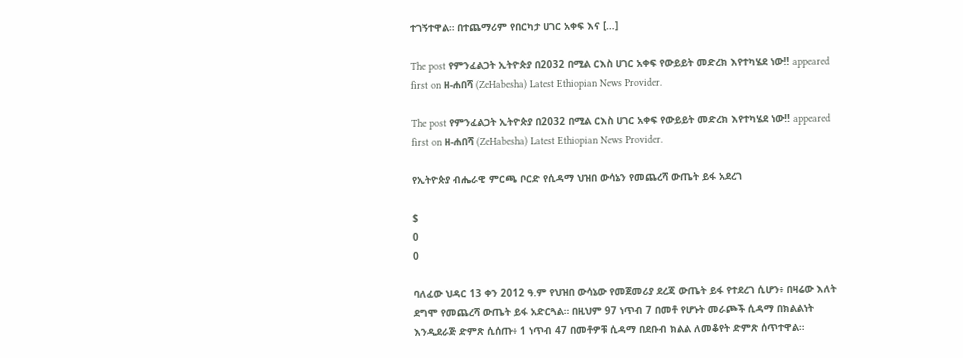ተገኝተዋል። በተጨማሪም የበርካታ ሀገር አቀፍ እና […]

The post የምንፈልጋት ኢትዮጵያ በ2032 በሚል ርእስ ሀገር አቀፍ የውይይት መድረክ እየተካሄደ ነው‼ appeared first on ዘ-ሐበሻ (ZeHabesha) Latest Ethiopian News Provider.

The post የምንፈልጋት ኢትዮጵያ በ2032 በሚል ርእስ ሀገር አቀፍ የውይይት መድረክ እየተካሄደ ነው‼ appeared first on ዘ-ሐበሻ (ZeHabesha) Latest Ethiopian News Provider.

የኢትዮጵያ ብሔራዊ ምርጫ ቦርድ የሲዳማ ህዝበ ውሳኔን የመጨረሻ ውጤት ይፋ አደረገ

$
0
0

ባለፈው ህዳር 13 ቀን 2012 ዓ.ም የህዝበ ውሳኔው የመጀመሪያ ደረጃ ውጤት ይፋ የተደረገ ሲሆን፥ በዛሬው እለት ደግሞ የመጨረሻ ውጤት ይፋ አድርጓል። በዚህም 97 ነጥብ 7 በመቶ የሆኑት መራጮች ሲዳማ በክልልነት እንዲደራጅ ድምጽ ሲሰጡ፥ 1 ነጥብ 47 በመቶዎቹ ሲዳማ በደቡብ ክልል ለመቆየት ድምጽ ሰጥተዋል።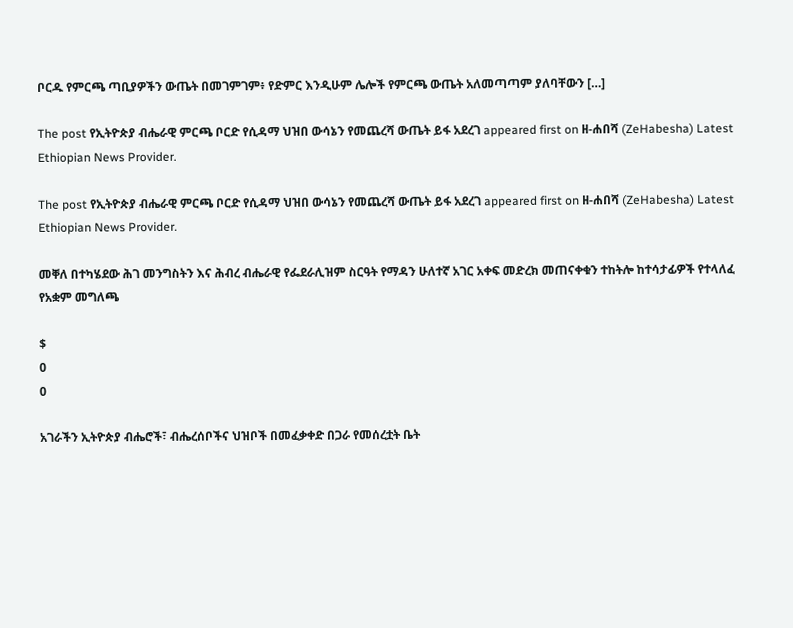ቦርዱ የምርጫ ጣቢያዎችን ውጤት በመገምገም፥ የድምር እንዲሁም ሌሎች የምርጫ ውጤት አለመጣጣም ያለባቸውን […]

The post የኢትዮጵያ ብሔራዊ ምርጫ ቦርድ የሲዳማ ህዝበ ውሳኔን የመጨረሻ ውጤት ይፋ አደረገ appeared first on ዘ-ሐበሻ (ZeHabesha) Latest Ethiopian News Provider.

The post የኢትዮጵያ ብሔራዊ ምርጫ ቦርድ የሲዳማ ህዝበ ውሳኔን የመጨረሻ ውጤት ይፋ አደረገ appeared first on ዘ-ሐበሻ (ZeHabesha) Latest Ethiopian News Provider.

መቐለ በተካሄደው ሕገ መንግስትን እና ሕብረ ብሔራዊ የፌደራሊዝም ስርዓት የማዳን ሁለተኛ አገር አቀፍ መድረክ መጠናቀቁን ተከትሎ ከተሳታፊዎች የተላለፈ የአቋም መግለጫ

$
0
0

አገራችን ኢትዮጵያ ብሔሮች፣ ብሔረሰቦችና ህዝቦች በመፈቃቀድ በጋራ የመሰረቷት ቤት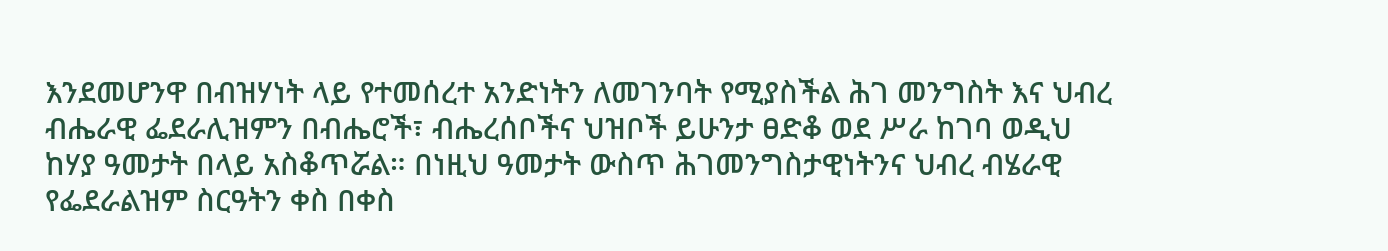እንደመሆንዋ በብዝሃነት ላይ የተመሰረተ አንድነትን ለመገንባት የሚያስችል ሕገ መንግስት እና ህብረ ብሔራዊ ፌደራሊዝምን በብሔሮች፣ ብሔረሰቦችና ህዝቦች ይሁንታ ፀድቆ ወደ ሥራ ከገባ ወዲህ ከሃያ ዓመታት በላይ አስቆጥሯል። በነዚህ ዓመታት ውስጥ ሕገመንግስታዊነትንና ህብረ ብሄራዊ የፌደራልዝም ስርዓትን ቀስ በቀስ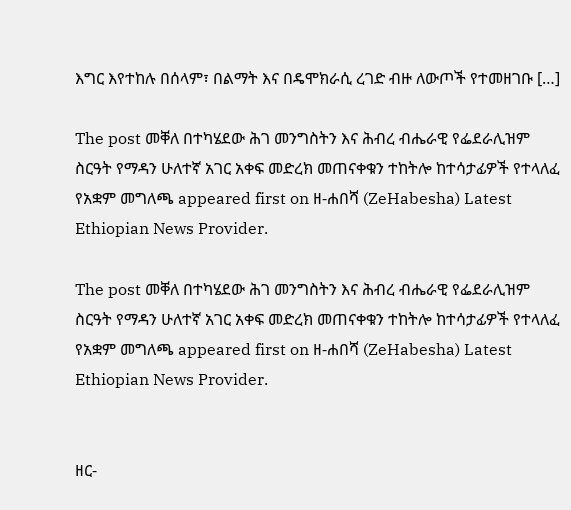እግር እየተከሉ በሰላም፣ በልማት እና በዴሞክራሲ ረገድ ብዙ ለውጦች የተመዘገቡ […]

The post መቐለ በተካሄደው ሕገ መንግስትን እና ሕብረ ብሔራዊ የፌደራሊዝም ስርዓት የማዳን ሁለተኛ አገር አቀፍ መድረክ መጠናቀቁን ተከትሎ ከተሳታፊዎች የተላለፈ የአቋም መግለጫ appeared first on ዘ-ሐበሻ (ZeHabesha) Latest Ethiopian News Provider.

The post መቐለ በተካሄደው ሕገ መንግስትን እና ሕብረ ብሔራዊ የፌደራሊዝም ስርዓት የማዳን ሁለተኛ አገር አቀፍ መድረክ መጠናቀቁን ተከትሎ ከተሳታፊዎች የተላለፈ የአቋም መግለጫ appeared first on ዘ-ሐበሻ (ZeHabesha) Latest Ethiopian News Provider.


ዘር-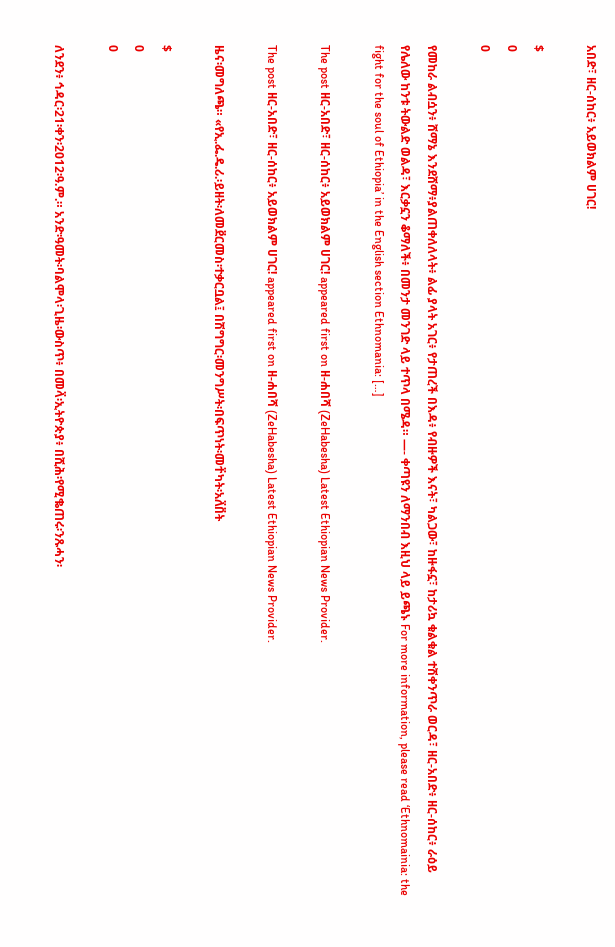አበድ፣ ዘር-ሰከር፥ አይወክልም ሀገር!

$
0
0

የመከራ ልብሷን፥ ሸማኔ እንደሸማ፥ያልጠቀለለላት፥ ልፊ ያላት አገር፥ የታጠረች በእዳ፥ የብዙዎች እናት፣ ካልጋው፣ ከዙፋኗ፣ ከታሪኳ ቁልቁል ተሽቀንጥራ ወርዳ፣ ዘር-አበድ፥ ዘር-ሰከር፥ ራዕይ የሌለው ከንቱ ትውልድ ወልዳ፣ እርቃኗን ቆማለች፥ በመንታ መንገድ ላይ ተጥላ በሜዳ። —- ቀጣዩን ለማንበብ እዚህ ላይ ይጫኑ For more information, please read ‘Ethnomainia: the fight for the soul of Ethiopia’ in the English section Ethnomania: […]

The post ዘር-አበድ፣ ዘር-ሰከር፥ አይወክልም ሀገር! appeared first on ዘ-ሐበሻ (ZeHabesha) Latest Ethiopian News Provider.

The post ዘር-አበድ፣ ዘር-ሰከር፥ አይወክልም ሀገር! appeared first on ዘ-ሐበሻ (ZeHabesha) Latest Ethiopian News Provider.

ዜና፡መግለጫ። «የኢ.ፌ.ዴ.ሪ.፡ይዘት፡ለመደ፟ርመስ፡ተቃርቧል፤ በሽግግር፡መንግሥት፡በፍጥነት፡መተ፟ካት፡አለ፟በ፟ት

$
0
0

ለንደን፥ ኅዳር፡21፡ቀን፡2012፡ዓ.ም.። አንድ፡ዓመት፡ባልሞላ፡ጊዜ፡ውስጥ፥ በመላ፟፡ኢትዮጵያ፥ በሺሕ፡የሚቈጠሩ፡ንጹሓን፡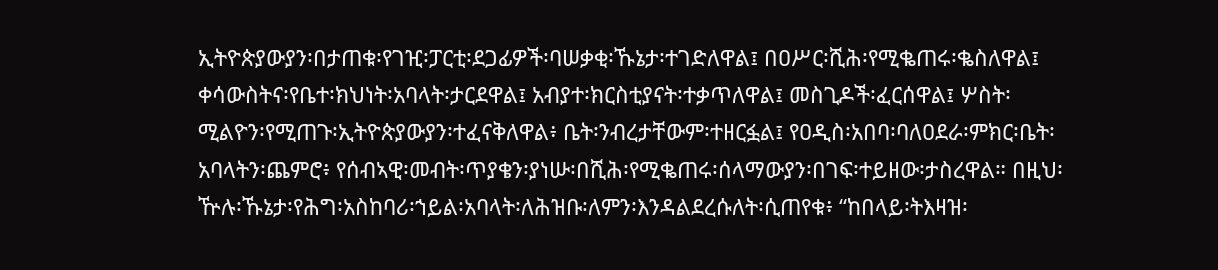ኢትዮጵያውያን፡በታጠቁ፡የገዢ፡ፓርቲ፡ደጋፊዎች፡ባሠቃቂ፡ኹኔታ፡ተገድለዋል፤ በዐሥር፡ሺሕ፡የሚቈጠሩ፡ቈስለዋል፤ ቀሳውስትና፡የቤተ፡ክህነት፡አባላት፡ታርደዋል፤ አብያተ፡ክርስቲያናት፡ተቃጥለዋል፤ መስጊዶች፡ፈርሰዋል፤ ሦስት፡ሚልዮን፡የሚጠጉ፡ኢትዮጵያውያን፡ተፈናቅለዋል፥ ቤት፡ንብረታቸውም፡ተዘርፏል፤ የዐዲስ፡አበባ፡ባለዐደራ፡ምክር፡ቤት፡አባላትን፡ጨምሮ፥ የሰብኣዊ፡መብት፡ጥያቄን፡ያነሡ፡በሺሕ፡የሚቈጠሩ፡ሰላማውያን፡በገፍ፡ተይዘው፡ታስረዋል። በዚህ፡ዅሉ፡ኹኔታ፡የሕግ፡አስከባሪ፡ኀይል፡አባላት፡ለሕዝቡ፡ለምን፡እንዳልደረሱለት፡ሲጠየቁ፥ “ከበላይ፡ትእዛዝ፡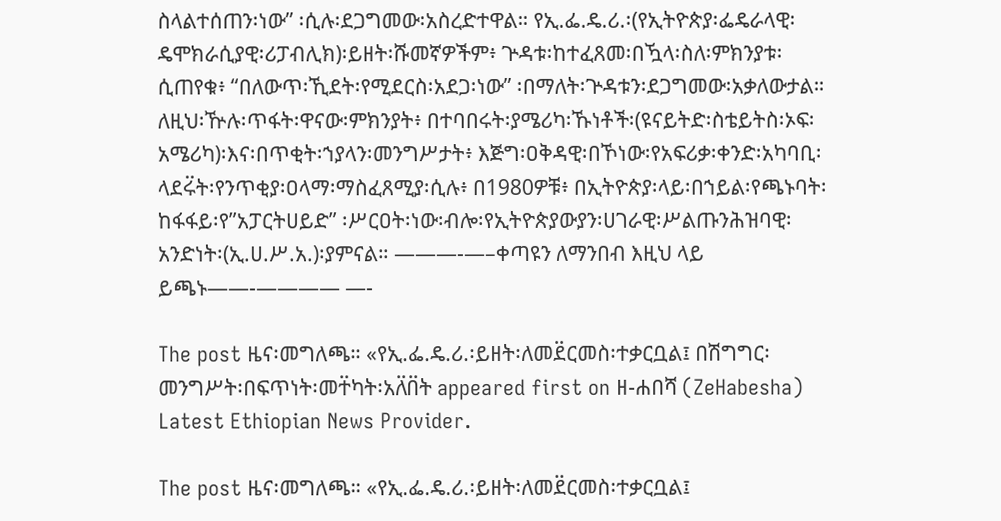ስላልተሰጠን፡ነው” ፡ሲሉ፡ደጋግመው፡አስረድተዋል። የኢ.ፌ.ዴ.ሪ.፡(የኢትዮጵያ፡ፌዴራላዊ፡ዴሞክራሲያዊ፡ሪፓብሊክ)፡ይዘት፡ሹመኛዎችም፥ ጕዳቱ፡ከተፈጸመ፡በዃላ፡ስለ፡ምክንያቱ፡ሲጠየቁ፥ “በለውጥ፡ኺደት፡የሚደርስ፡አደጋ፡ነው” ፡በማለት፡ጕዳቱን፡ደጋግመው፡አቃለውታል። ለዚህ፡ዅሉ፡ጥፋት፡ዋናው፡ምክንያት፥ በተባበሩት፡ያሜሪካ፡ኹነቶች፡(ዩናይትድ፡ስቴይትስ፡ኦፍ፡አሜሪካ)፡እና፡በጥቂት፡ኀያላን፡መንግሥታት፥ እጅግ፡ዐቅዳዊ፡በኾነው፡የአፍሪቃ፡ቀንድ፡አካባቢ፡ላደሩ፟ት፡የንጥቂያ፡ዐላማ፡ማስፈጸሚያ፡ሲሉ፥ በ1980ዎቹ፥ በኢትዮጵያ፡ላይ፡በኀይል፡የጫኑባት፡ከፋፋይ፡የ”አፓርትሀይድ” ፡ሥርዐት፡ነው፡ብሎ፡የኢትዮጵያውያን፡ሀገራዊ፡ሥልጡንሕዝባዊ፡አንድነት፡(ኢ.ሀ.ሥ.አ.)፡ያምናል። ———-—–ቀጣዩን ለማንበብ እዚህ ላይ ይጫኑ——-———— —-

The post ዜና፡መግለጫ። «የኢ.ፌ.ዴ.ሪ.፡ይዘት፡ለመደ፟ርመስ፡ተቃርቧል፤ በሽግግር፡መንግሥት፡በፍጥነት፡መተ፟ካት፡አለ፟በ፟ት appeared first on ዘ-ሐበሻ (ZeHabesha) Latest Ethiopian News Provider.

The post ዜና፡መግለጫ። «የኢ.ፌ.ዴ.ሪ.፡ይዘት፡ለመደ፟ርመስ፡ተቃርቧል፤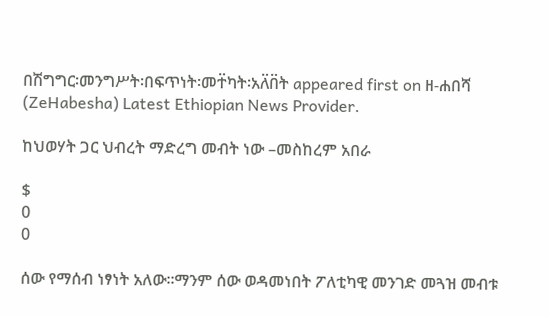በሽግግር፡መንግሥት፡በፍጥነት፡መተ፟ካት፡አለ፟በ፟ት appeared first on ዘ-ሐበሻ (ZeHabesha) Latest Ethiopian News Provider.

ከህወሃት ጋር ህብረት ማድረግ መብት ነው –መስከረም አበራ

$
0
0

ሰው የማሰብ ነፃነት አለው፡፡ማንም ሰው ወዳመነበት ፖለቲካዊ መንገድ መጓዝ መብቱ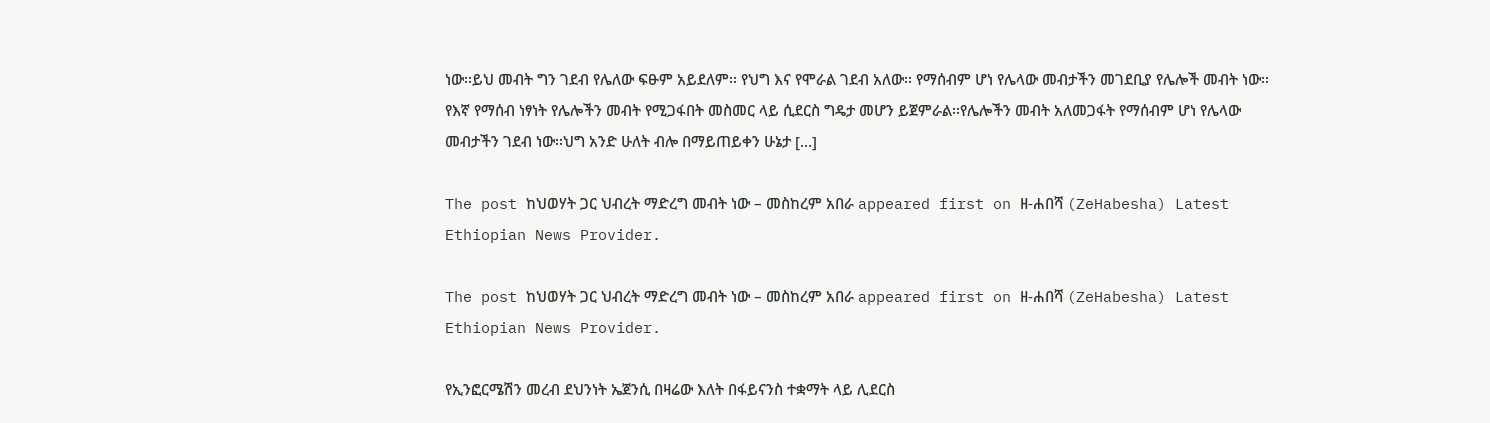ነው፡፡ይህ መብት ግን ገደብ የሌለው ፍፁም አይደለም፡፡ የህግ እና የሞራል ገደብ አለው፡፡ የማሰብም ሆነ የሌላው መብታችን መገደቢያ የሌሎች መብት ነው፡፡ የእኛ የማሰብ ነፃነት የሌሎችን መብት የሚጋፋበት መስመር ላይ ሲደርስ ግዴታ መሆን ይጀምራል፡፡የሌሎችን መብት አለመጋፋት የማሰብም ሆነ የሌላው መብታችን ገደብ ነው፡፡ህግ አንድ ሁለት ብሎ በማይጠይቀን ሁኔታ […]

The post ከህወሃት ጋር ህብረት ማድረግ መብት ነው – መስከረም አበራ appeared first on ዘ-ሐበሻ (ZeHabesha) Latest Ethiopian News Provider.

The post ከህወሃት ጋር ህብረት ማድረግ መብት ነው – መስከረም አበራ appeared first on ዘ-ሐበሻ (ZeHabesha) Latest Ethiopian News Provider.

የኢንፎርሜሽን መረብ ደህንነት ኤጀንሲ በዛሬው እለት በፋይናንስ ተቋማት ላይ ሊደርስ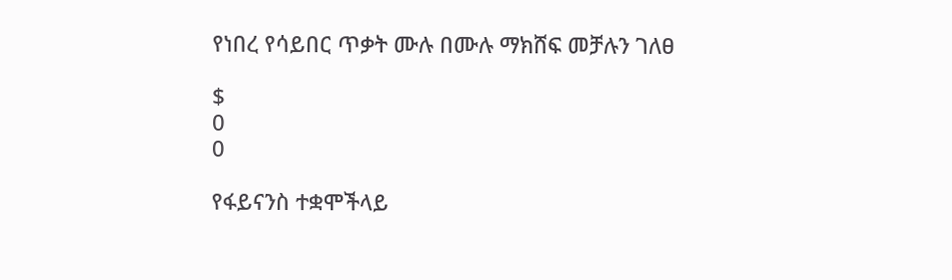የነበረ የሳይበር ጥቃት ሙሉ በሙሉ ማክሸፍ መቻሉን ገለፀ

$
0
0

የፋይናንስ ተቋሞችላይ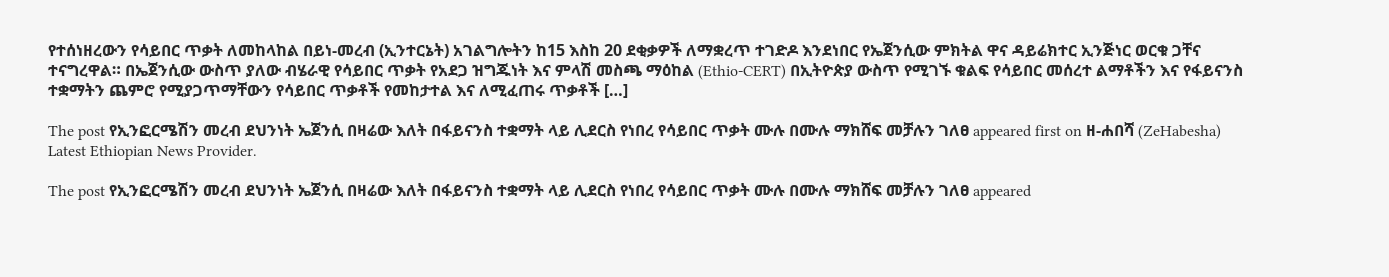የተሰነዘረውን የሳይበር ጥቃት ለመከላከል በይነ-መረብ (ኢንተርኔት) አገልግሎትን ከ15 እስከ 20 ደቂቃዎች ለማቋረጥ ተገድዶ እንደነበር የኤጀንሲው ምክትል ዋና ዳይሬክተር ኢንጅነር ወርቁ ጋቸና ተናግረዋል። በኤጀንሲው ውስጥ ያለው ብሄራዊ የሳይበር ጥቃት የአደጋ ዝግጁነት እና ምላሽ መስጫ ማዕከል (Ethio-CERT) በኢትዮጵያ ውስጥ የሚገኙ ቁልፍ የሳይበር መሰረተ ልማቶችን እና የፋይናንስ ተቋማትን ጨምሮ የሚያጋጥማቸውን የሳይበር ጥቃቶች የመከታተል እና ለሚፈጠሩ ጥቃቶች […]

The post የኢንፎርሜሽን መረብ ደህንነት ኤጀንሲ በዛሬው እለት በፋይናንስ ተቋማት ላይ ሊደርስ የነበረ የሳይበር ጥቃት ሙሉ በሙሉ ማክሸፍ መቻሉን ገለፀ appeared first on ዘ-ሐበሻ (ZeHabesha) Latest Ethiopian News Provider.

The post የኢንፎርሜሽን መረብ ደህንነት ኤጀንሲ በዛሬው እለት በፋይናንስ ተቋማት ላይ ሊደርስ የነበረ የሳይበር ጥቃት ሙሉ በሙሉ ማክሸፍ መቻሉን ገለፀ appeared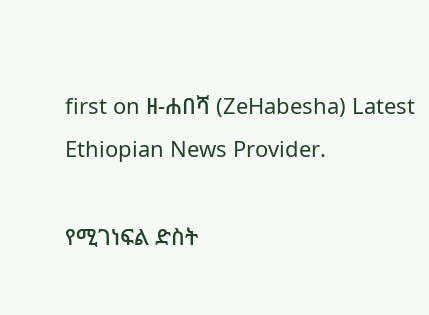first on ዘ-ሐበሻ (ZeHabesha) Latest Ethiopian News Provider.

የሚገነፍል ድስት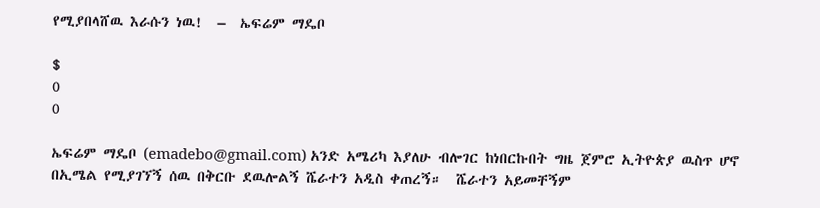የሚያበላሸዉ እራሱን ነዉ!  –  ኤፍሬም ማዴቦ

$
0
0

ኤፍሬም ማዴቦ (emadebo@gmail.com) አንድ አሜሪካ እያለሁ ብሎገር ከነበርኩበት ግዜ ጀምሮ ኢትዮጵያ ዉስጥ ሆኖ በኢሜል የሚያገኘኝ ሰዉ በቅርቡ ደዉሎልኝ ሼራተን አዲስ ቀጠረኝ።  ሼራተን አይመቸኝም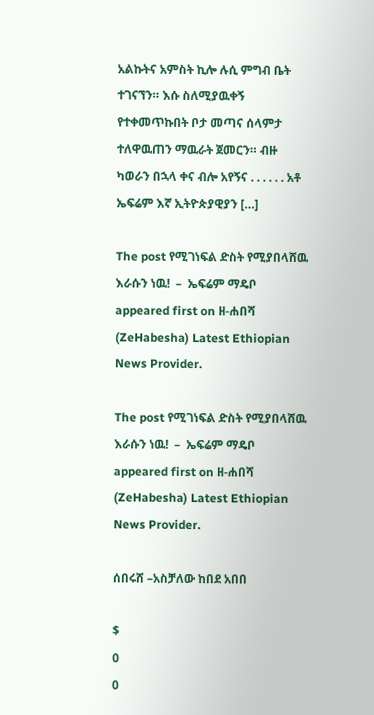አልኩትና አምስት ኪሎ ሉሲ ምግብ ቤት ተገናኘን። እሱ ስለሚያዉቀኝ የተቀመጥኩበት ቦታ መጣና ሰላምታ ተለዋዉጠን ማዉራት ጀመርን። ብዙ ካወራን በኋላ ቀና ብሎ አየኝና . . . . . . አቶ ኤፍሬም እኛ ኢትዮጵያዊያን […]

The post የሚገነፍል ድስት የሚያበላሸዉ እራሱን ነዉ!  –  ኤፍሬም ማዴቦ appeared first on ዘ-ሐበሻ (ZeHabesha) Latest Ethiopian News Provider.

The post የሚገነፍል ድስት የሚያበላሸዉ እራሱን ነዉ!  –  ኤፍሬም ማዴቦ appeared first on ዘ-ሐበሻ (ZeHabesha) Latest Ethiopian News Provider.

ሰበሩሸ –አስቻለው ከበደ አበበ

$
0
0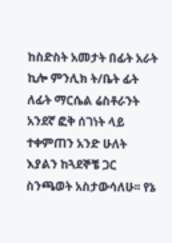ከስድስት አመታት በፊት አራት ኪሎ ምንሊክ ት/ቤት ፊት ለፊት ማርሴል ሬስቶራንት አንደኛ ፎቅ ሰገነት ላይ ተቀምጠን አንድ ሁለት እያልን ከጓደኞቼ ጋር ስንጫወት አስታውሳለሁ፡፡ የኔ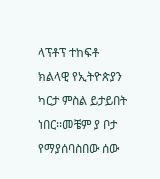ላፕቶፕ ተከፍቶ ክልላዊ የኢትዮጵያን ካርታ ምስል ይታይበት ነበር፡፡መቼም ያ ቦታ የማያሰባስበው ሰው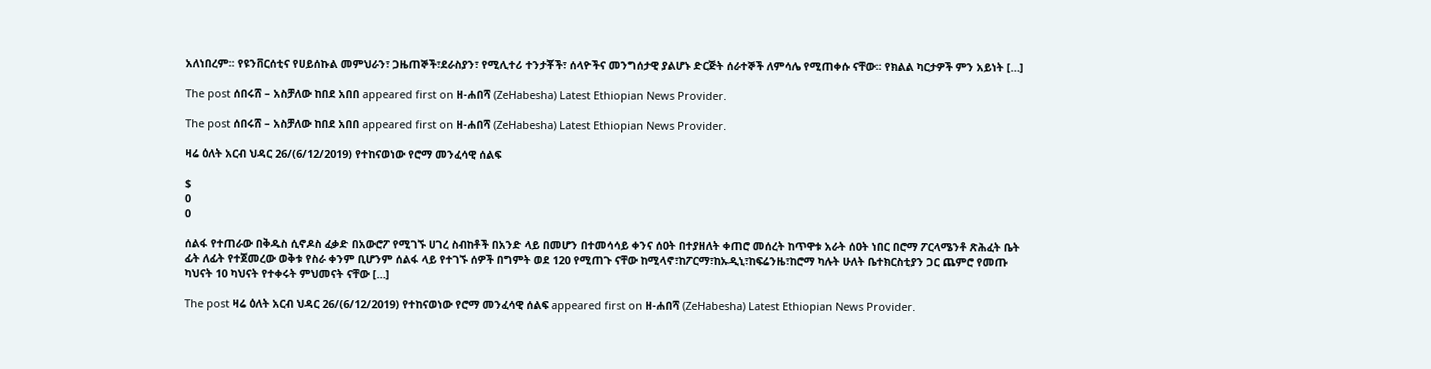አለነበረም፡፡ የዩንቨርሰቲና የሀይሰኩል መምህራን፣ ጋዜጠኞች፣ደራስያን፣ የሚሊተሪ ተንታቾች፣ ሰላዮችና መንግሰታዊ ያልሆኑ ድርጅት ሰራተኞች ለምሳሌ የሚጠቀሱ ናቸው፡፡ የክልል ካርታዎች ምን አይነት […]

The post ሰበሩሸ – አስቻለው ከበደ አበበ appeared first on ዘ-ሐበሻ (ZeHabesha) Latest Ethiopian News Provider.

The post ሰበሩሸ – አስቻለው ከበደ አበበ appeared first on ዘ-ሐበሻ (ZeHabesha) Latest Ethiopian News Provider.

ዛሬ ዕለት አርብ ህዳር 26/(6/12/2019) የተከናወነው የሮማ መንፈሳዊ ሰልፍ

$
0
0

ሰልፋ የተጠራው በቅዱስ ሲኖዶስ ፈቃድ በአውሮፖ የሚገኙ ሀገረ ስብከቶች በአንድ ላይ በመሆን በተመሳሳይ ቀንና ሰዐት በተያዘለት ቀጠሮ መሰረት ከጥዋቱ አራት ሰዐት ነበር በሮማ ፖርላሜንቶ ጽሕፈት ቤት ፊት ለፊት የተጀመረው ወቅቱ የስራ ቀንም ቢሆንም ሰልፋ ላይ የተገኙ ሰዎች በግምት ወደ 120 የሚጠጉ ናቸው ከሚላኖ፣ከፖርማ፣ከኡዲኒ፣ከፍሬንዜ፣ከሮማ ካሉት ሁለት ቤተክርስቲያን ጋር ጨምሮ የመጡ ካህናት 10 ካህናት የተቀሩት ምህመናት ናቸው […]

The post ዛሬ ዕለት አርብ ህዳር 26/(6/12/2019) የተከናወነው የሮማ መንፈሳዊ ሰልፍ appeared first on ዘ-ሐበሻ (ZeHabesha) Latest Ethiopian News Provider.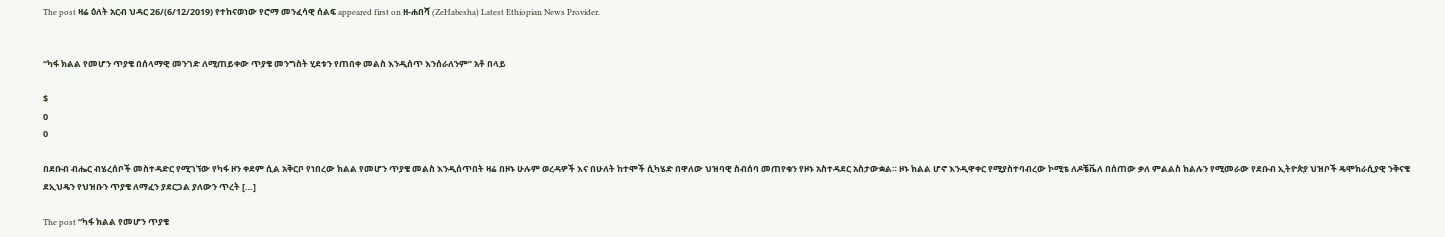The post ዛሬ ዕለት አርብ ህዳር 26/(6/12/2019) የተከናወነው የሮማ መንፈሳዊ ሰልፍ appeared first on ዘ-ሐበሻ (ZeHabesha) Latest Ethiopian News Provider.


“ካፋ ክልል የመሆን ጥያቄ በሰላማዊ መንገድ ለሚጠይቀው ጥያቄ መንግስት ሂደቱን የጠበቀ መልስ እንዲሰጥ እንሰራለንም” አቶ በላይ

$
0
0

በደቡብ ብሔር ብሄረሰቦች መስተዳድር የሚገኘው የካፋ ዞን ቀደም ሲል አቅርቦ የነበረው ክልል የመሆን ጥያቄ መልስ እንዲሰጥበት ዛሬ በዞኑ ሁሉም ወረዳዎች እና በሁለት ከተሞች ሲካሄድ በዋለው ህዝባዊ ስብሰባ መጠየቁን የዞኑ አስተዳደር አስታውቋል። ዞኑ ክልል ሆኖ እንዲዋቀር የሚያስተባብረው ኮሚቴ ለዶቼቬለ በሰጠው ቃለ ምልልስ ክልሉን የሚመራው የደቡብ ኢትዮጵያ ህዝቦች ዴሞክራሲያዊ ንቅናቄ ደኢህዴን የህዝቡን ጥያቄ ለማፈን ያደርጋል ያለውን ጥረት […]

The post “ካፋ ክልል የመሆን ጥያቄ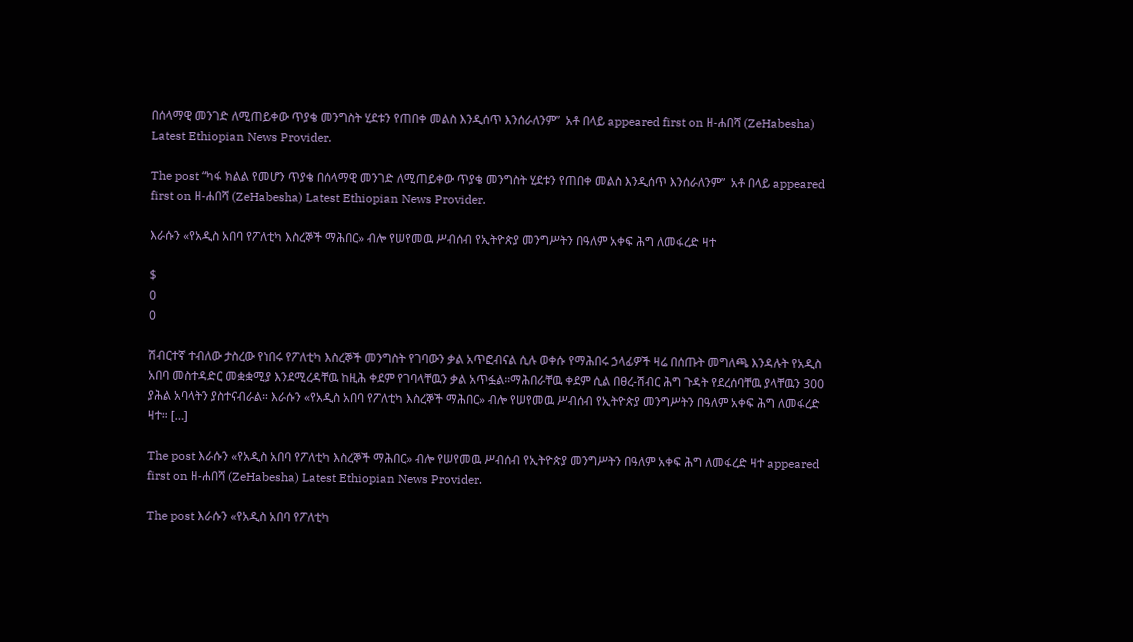በሰላማዊ መንገድ ለሚጠይቀው ጥያቄ መንግስት ሂደቱን የጠበቀ መልስ እንዲሰጥ እንሰራለንም”  አቶ በላይ appeared first on ዘ-ሐበሻ (ZeHabesha) Latest Ethiopian News Provider.

The post “ካፋ ክልል የመሆን ጥያቄ በሰላማዊ መንገድ ለሚጠይቀው ጥያቄ መንግስት ሂደቱን የጠበቀ መልስ እንዲሰጥ እንሰራለንም”  አቶ በላይ appeared first on ዘ-ሐበሻ (ZeHabesha) Latest Ethiopian News Provider.

እራሱን «የአዲስ አበባ የፖለቲካ እስረኞች ማሕበር» ብሎ የሠየመዉ ሥብሰብ የኢትዮጵያ መንግሥትን በዓለም አቀፍ ሕግ ለመፋረድ ዛተ

$
0
0

ሽብርተኛ ተብለው ታስረው የነበሩ የፖለቲካ እስረኞች መንግስት የገባውን ቃል አጥፎብናል ሲሉ ወቀሱ የማሕበሩ ኃላፊዎች ዛሬ በሰጡት መግለጫ እንዳሉት የአዲስ አበባ መስተዳድር መቋቋሚያ እንደሚረዳቸዉ ከዚሕ ቀደም የገባላቸዉን ቃል አጥፏል።ማሕበራቸዉ ቀደም ሲል በፀረ-ሽብር ሕግ ጉዳት የደረሰባቸዉ ያላቸዉን 300 ያሕል አባላትን ያስተናብራል። እራሱን «የአዲስ አበባ የፖለቲካ እስረኞች ማሕበር» ብሎ የሠየመዉ ሥብሰብ የኢትዮጵያ መንግሥትን በዓለም አቀፍ ሕግ ለመፋረድ ዛተ። […]

The post እራሱን «የአዲስ አበባ የፖለቲካ እስረኞች ማሕበር» ብሎ የሠየመዉ ሥብሰብ የኢትዮጵያ መንግሥትን በዓለም አቀፍ ሕግ ለመፋረድ ዛተ appeared first on ዘ-ሐበሻ (ZeHabesha) Latest Ethiopian News Provider.

The post እራሱን «የአዲስ አበባ የፖለቲካ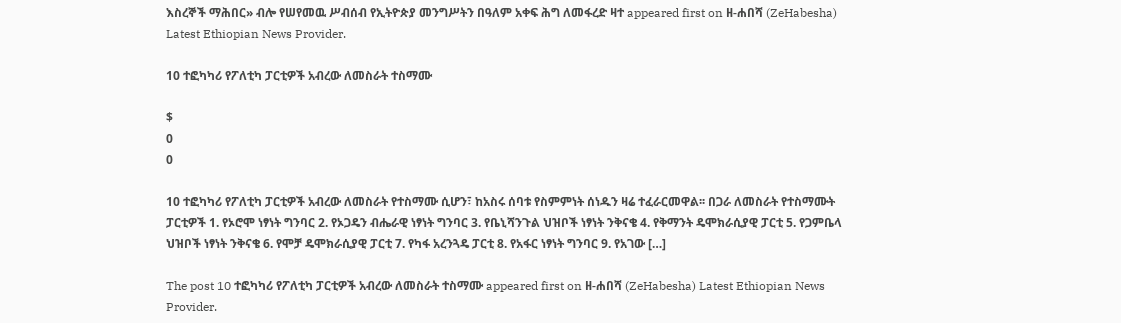እስረኞች ማሕበር» ብሎ የሠየመዉ ሥብሰብ የኢትዮጵያ መንግሥትን በዓለም አቀፍ ሕግ ለመፋረድ ዛተ appeared first on ዘ-ሐበሻ (ZeHabesha) Latest Ethiopian News Provider.

10 ተፎካካሪ የፖለቲካ ፓርቲዎች አብረው ለመስራት ተስማሙ

$
0
0

10 ተፎካካሪ የፖለቲካ ፓርቲዎች አብረው ለመስራት የተስማሙ ሲሆን፣ ከአስሩ ሰባቱ የስምምነት ሰነዱን ዛሬ ተፈራርመዋል፡፡ በጋራ ለመስራት የተስማሙት ፓርቲዎች 1. የኦሮሞ ነፃነት ግንባር 2. የኦጋዴን ብሔራዊ ነፃነት ግንባር 3. የቤኒሻንጉል ህዝቦች ነፃነት ንቅናቄ 4. የቅማንት ዴሞክራሲያዊ ፓርቲ 5. የጋምቤላ ህዝቦች ነፃነት ንቅናቄ 6. የሞቻ ዴሞክራሲያዊ ፓርቲ 7. የካፋ አረንጓዴ ፓርቲ 8. የአፋር ነፃነት ግንባር 9. የአገው […]

The post 10 ተፎካካሪ የፖለቲካ ፓርቲዎች አብረው ለመስራት ተስማሙ appeared first on ዘ-ሐበሻ (ZeHabesha) Latest Ethiopian News Provider.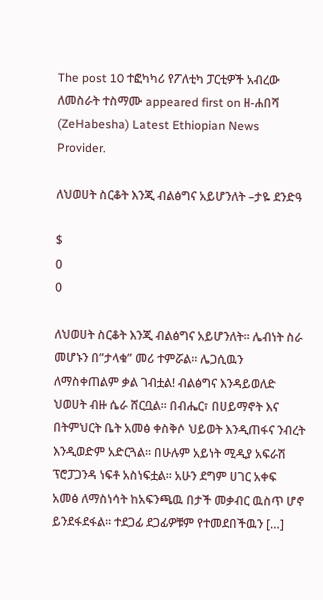The post 10 ተፎካካሪ የፖለቲካ ፓርቲዎች አብረው ለመስራት ተስማሙ appeared first on ዘ-ሐበሻ (ZeHabesha) Latest Ethiopian News Provider.

ለህወሀት ስርቆት እንጂ ብልፅግና አይሆንለት –ታዬ ደንድዓ

$
0
0

ለህወሀት ስርቆት እንጂ ብልፅግና አይሆንለት። ሌብነት ስራ መሆኑን በ”ታላቁ” መሪ ተምሯል። ሌጋሲዉን ለማስቀጠልም ቃል ገብቷል! ብልፅግና እንዳይወለድ ህወሀት ብዙ ሴራ ሸርቧል። በብሔር፣ በሀይማኖት እና በትምህርት ቤት አመፅ ቀስቅሶ ህይወት እንዲጠፋና ንብረት እንዲወድም አድርጓል። በሁሉም አይነት ሚዲያ አፍራሽ ፕሮፓጋንዳ ነፍቶ አስነፍቷል። አሁን ደግም ሀገር አቀፍ አመፅ ለማስነሳት ከአፍንጫዉ በታች መቃብር ዉስጥ ሆኖ ይንደፋደፋል። ተደጋፊ ደጋፊዎቹም የተመደበችዉን […]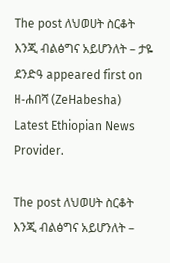The post ለህወሀት ስርቆት እንጂ ብልፅግና አይሆንለት – ታዬ ደንድዓ appeared first on ዘ-ሐበሻ (ZeHabesha) Latest Ethiopian News Provider.

The post ለህወሀት ስርቆት እንጂ ብልፅግና አይሆንለት –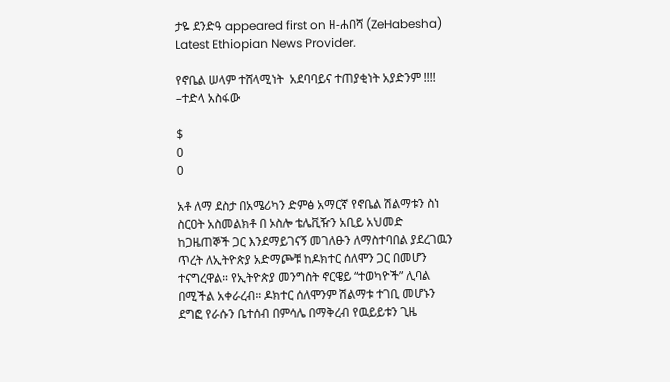ታዬ ደንድዓ appeared first on ዘ-ሐበሻ (ZeHabesha) Latest Ethiopian News Provider.

የኖቤል ሠላም ተሸላሚነት  አደባባይና ተጠያቂነት አያድንም !!!! –ተድላ አስፋው

$
0
0

አቶ ለማ ደስታ በአሜሪካን ድምፅ አማርኛ የኖቤል ሽልማቱን ስነ ስርዐት አስመልክቶ በ ኦስሎ ቴሌቪዥን አቢይ አህመድ ከጋዜጠኞች ጋር እንደማይገናኝ መገለፁን ለማስተባበል ያደረገዉን ጥረት ለኢትዮጵያ አድማጮቹ ከዶክተር ሰለሞን ጋር በመሆን ተናግረዋል። የኢትዮጵያ መንግስት ኖርዌይ “ተወካዮች” ሊባል በሚችል አቀራረብ። ዶክተር ሰለሞንም ሽልማቱ ተገቢ መሆኑን ደግፎ የራሱን ቤተሰብ በምሳሌ በማቅረብ የዉይይቱን ጊዜ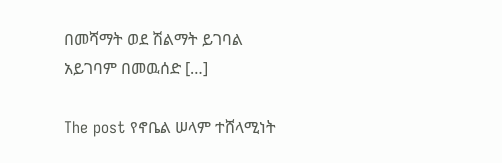በመሻማት ወደ ሽልማት ይገባል አይገባም በመዉሰድ […]

The post የኖቤል ሠላም ተሸላሚነት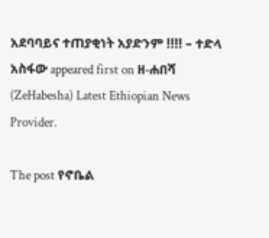አደባባይና ተጠያቂነት አያድንም !!!! – ተድላ አስፋው appeared first on ዘ-ሐበሻ (ZeHabesha) Latest Ethiopian News Provider.

The post የኖቤል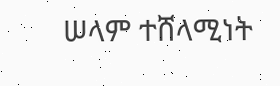ሠላም ተሸላሚነት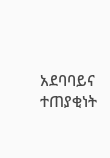አደባባይና ተጠያቂነት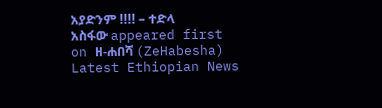አያድንም !!!! – ተድላ አስፋው appeared first on ዘ-ሐበሻ (ZeHabesha) Latest Ethiopian News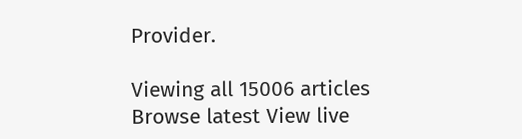Provider.

Viewing all 15006 articles
Browse latest View live